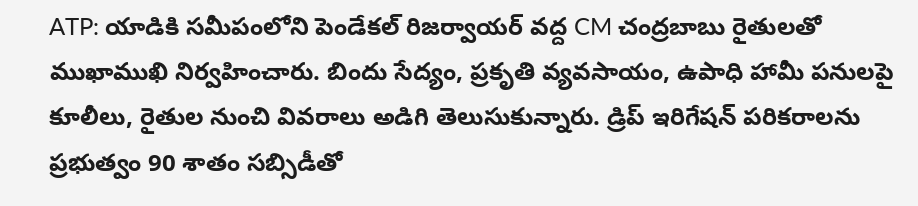ATP: యాడికి సమీపంలోని పెండేకల్ రిజర్వాయర్ వద్ద CM చంద్రబాబు రైతులతో ముఖాముఖి నిర్వహించారు. బిందు సేద్యం, ప్రకృతి వ్యవసాయం, ఉపాధి హామీ పనులపై కూలీలు, రైతుల నుంచి వివరాలు అడిగి తెలుసుకున్నారు. డ్రిప్ ఇరిగేషన్ పరికరాలను ప్రభుత్వం 90 శాతం సబ్సిడీతో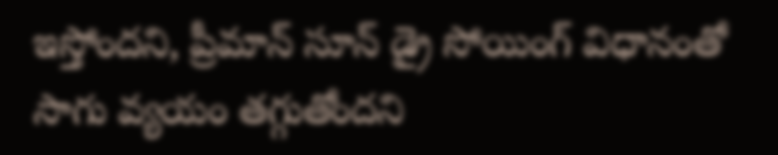ఇస్తోందని, ప్రీమాన్ సూన్ డ్రై సోయింగ్ విధానంతో సాగు వ్యయం తగ్గుతోందని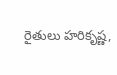రైతులు హరికృష్ణ,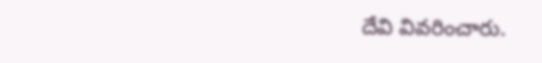దేవి వివరించారు.